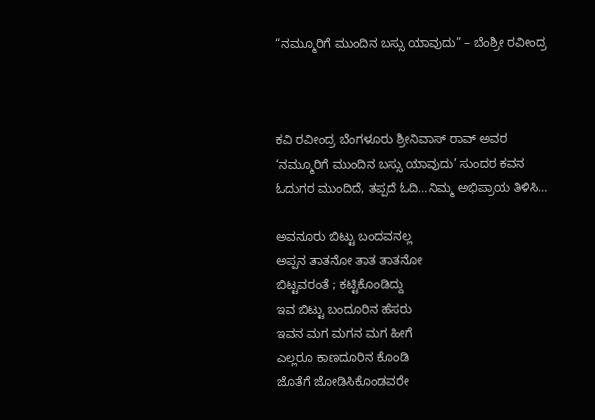“ನಮ್ಮೂರಿಗೆ ಮುಂದಿನ ಬಸ್ಸು ಯಾವುದು” – ಬೆಂಶ್ರೀ ರವೀಂದ್ರ



ಕವಿ ರವೀಂದ್ರ ಬೆಂಗಳೂರು ಶ್ರೀನಿವಾಸ್ ರಾವ್ ಅವರ ‘ನಮ್ಮೂರಿಗೆ ಮುಂದಿನ ಬಸ್ಸು ಯಾವುದು’ ಸುಂದರ ಕವನ ಓದುಗರ ಮುಂದಿದೆ, ತಪ್ಪದೆ ಓದಿ…ನಿಮ್ಮ ಅಭಿಪ್ರಾಯ ತಿಳಿಸಿ…

ಅವನೂರು ಬಿಟ್ಟು ಬಂದವನಲ್ಲ
ಅಪ್ಪನ ತಾತನೋ ತಾತ ತಾತನೋ
ಬಿಟ್ಟವರಂತೆ ; ಕಟ್ಟಿಕೊಂಡಿದ್ದು
ಇವ ಬಿಟ್ಟು ಬಂದೂರಿನ ಹೆಸರು
ಇವನ ಮಗ ಮಗನ ಮಗ ಹೀಗೆ
ಎಲ್ಲರೂ ಕಾಣದೂರಿನ ಕೊಂಡಿ
ಜೊತೆಗೆ ಜೋಡಿಸಿಕೊಂಡವರೇ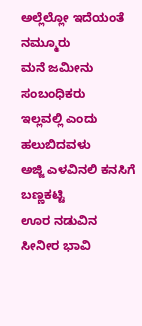ಅಲ್ಲೆಲ್ಲೋ ಇದೆಯಂತೆ ನಮ್ಮೂರು
ಮನೆ ಜಮೀನು ಸಂಬಂಧಿಕರು
ಇಲ್ಲವಲ್ಲಿ ಎಂದು ಹಲುಬಿದವಳು
ಅಜ್ಜಿ ಎಳವಿನಲಿ ಕನಸಿಗೆ ಬಣ್ಣಕಟ್ಟಿ
ಊರ ನಡುವಿನ ಸೀನೀರ ಭಾವಿ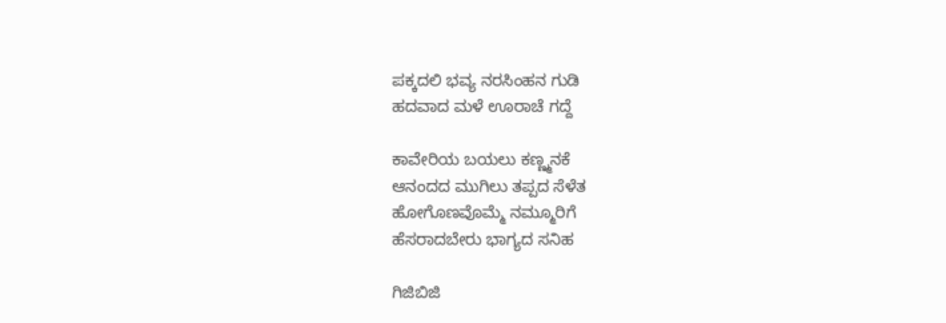ಪಕ್ಕದಲಿ ಭವ್ಯ ನರಸಿಂಹನ ಗುಡಿ
ಹದವಾದ ಮಳೆ ಊರಾಚೆ ಗದ್ದೆ

ಕಾವೇರಿಯ ಬಯಲು ಕಣ್ಣ್ಮನಕೆ
ಆನಂದದ ಮುಗಿಲು ತಪ್ಪದ ಸೆಳೆತ
ಹೋಗೊಣವೊಮ್ಮೆ ನಮ್ಮೂರಿಗೆ
ಹೆಸರಾದಬೇರು ಭಾಗ್ಯದ ಸನಿಹ

ಗಿಜಿಬಿಜಿ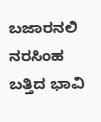ಬಜಾರನಲಿ ನರಸಿಂಹ
ಬತ್ತಿದ ಭಾವಿ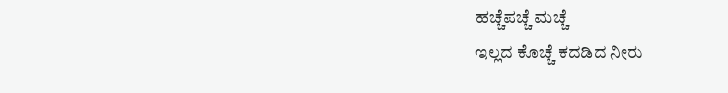ಹಚ್ಚೆಪಚ್ಚೆ ಮಚ್ಚೆ
ಇಲ್ಲದ ಕೊಚ್ಚೆ ಕದಡಿದ ನೀರು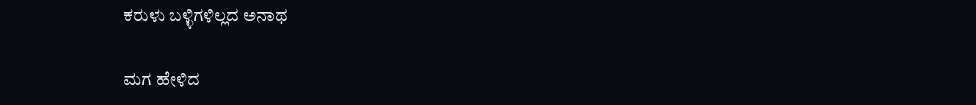ಕರುಳು ಬಳ್ಳಿಗಳಿಲ್ಲದ ಅನಾಥ

ಮಗ ಹೇಳಿದ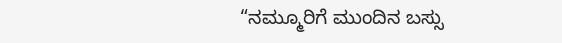“ನಮ್ಮೂರಿಗೆ ಮುಂದಿನ ಬಸ್ಸು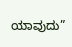ಯಾವುದು”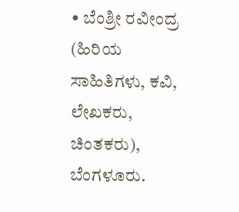• ಬೆಂಶ್ರೀ ರವೀಂದ್ರ  (ಹಿರಿಯ ಸಾಹಿತಿಗಳು, ಕವಿ, ಲೇಖಕರು, ಚಿಂತಕರು), ಬೆಂಗಳೂರು.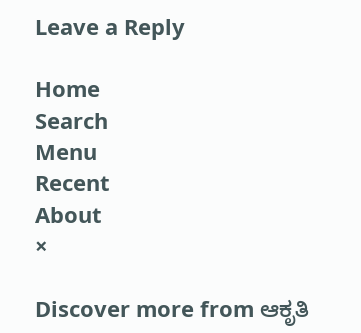Leave a Reply

Home
Search
Menu
Recent
About
×

Discover more from ಆಕೃತಿ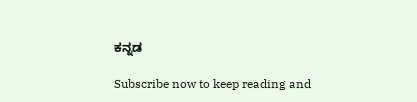ಕನ್ನಡ

Subscribe now to keep reading and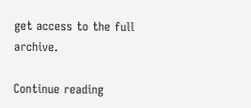get access to the full archive.

Continue reading